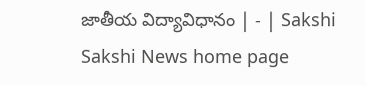జాతీయ విద్యావిధానం | - | Sakshi
Sakshi News home page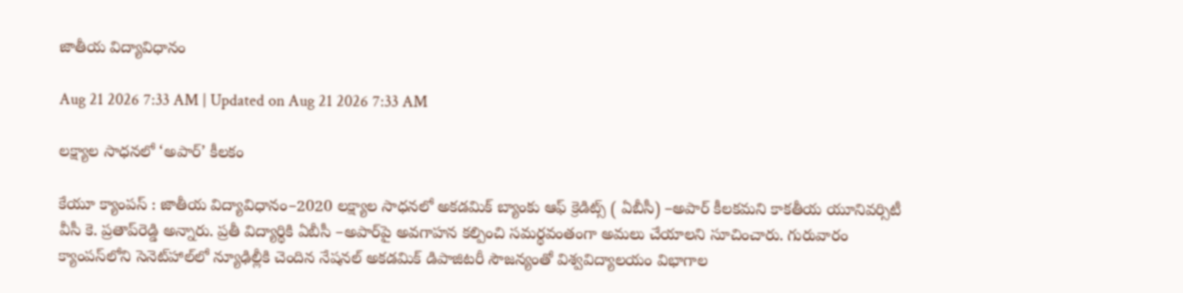జాతీయ విద్యావిధానం

Aug 21 2026 7:33 AM | Updated on Aug 21 2026 7:33 AM

లక్ష్యాల సాధనలో ‘అపార్‌’ కీలకం

కేయూ క్యాంపస్‌ : జాతీయ విద్యావిధానం–2020 లక్ష్యాల సాధనలో అకడమిక్‌ బ్యాంకు ఆఫ్‌ క్రెడిట్స్‌ ( ఏబీసీ) –అపార్‌ కీలకమని కాకతీయ యూనివర్సిటీ వీసీ కె. ప్రతాప్‌రెడ్డి అన్నారు. ప్రతీ విద్యార్థికి ఏబీసీ –అపార్‌పై అవగాహన కల్పించి సమర్థవంతంగా అమలు చేయాలని సూచించారు. గురువారం క్యాంపస్‌లోని సెనెట్‌హాల్‌లో న్యూఢిల్లీకి చెందిన నేషనల్‌ అకడమిక్‌ డిపాజిటరీ సౌజన్యంతో విశ్వవిద్యాలయం విభాగాల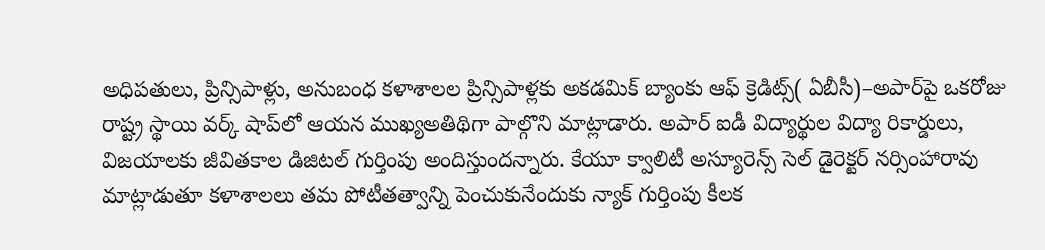అధిపతులు, ప్రిన్సిపాళ్లు, అనుబంధ కళాశాలల ప్రిన్సిపాళ్లకు అకడమిక్‌ బ్యాంకు ఆఫ్‌ క్రెడిట్స్‌( ఏబీసీ)–అపార్‌పై ఒకరోజు రాష్ట్ర స్థాయి వర్క్‌ షాప్‌లో ఆయన ముఖ్యఅతిథిగా పాల్గొని మాట్లాడారు. అపార్‌ ఐడీ విద్యార్థుల విద్యా రికార్డులు, విజయాలకు జీవితకాల డిజిటల్‌ గుర్తింపు అందిస్తుందన్నారు. కేయూ క్వాలిటీ అస్యూరెన్స్‌ సెల్‌ డైరెక్టర్‌ నర్సింహారావు మాట్లాడుతూ కళాశాలలు తమ పోటీతత్వాన్ని పెంచుకునేందుకు న్యాక్‌ గుర్తింపు కీలక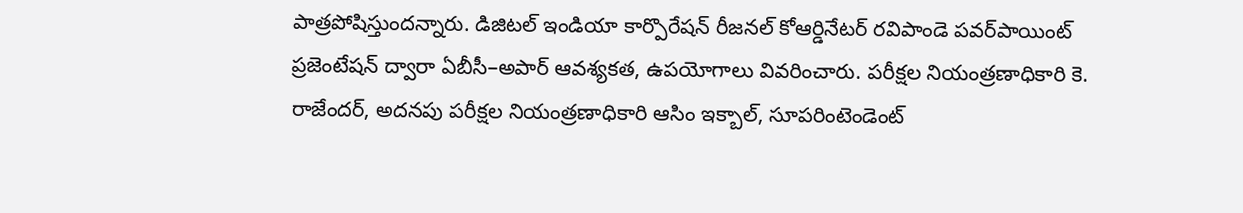పాత్రపోషిస్తుందన్నారు. డిజిటల్‌ ఇండియా కార్పొరేషన్‌ రీజనల్‌ కోఆర్డినేటర్‌ రవిపాండె పవర్‌పాయింట్‌ ప్రజెంటేషన్‌ ద్వారా ఏబీసీ–అపార్‌ ఆవశ్యకత, ఉపయోగాలు వివరించారు. పరీక్షల నియంత్రణాధికారి కె. రాజేందర్‌, అదనపు పరీక్షల నియంత్రణాధికారి ఆసిం ఇక్బాల్‌, సూపరింటెండెంట్‌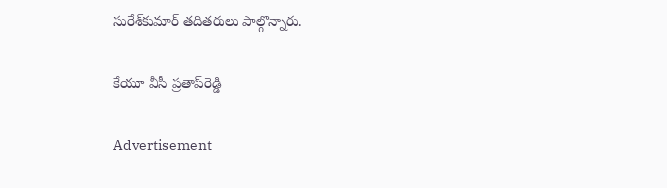సురేశ్‌కుమార్‌ తదితరులు పాల్గొన్నారు.

కేయూ వీసీ ప్రతాప్‌రెడ్డి

Advertisement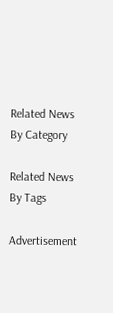Related News By Category

Related News By Tags

Advertisement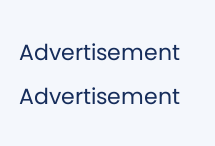Advertisement
Advertisement